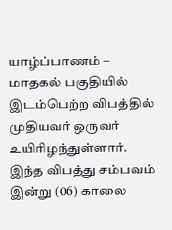யாழ்ப்பாணம் – மாதகல் பகுதியில் இடம்பெற்ற விபத்தில் முதியவர் ஒருவர் உயிரிழந்துள்ளார்.
இந்த விபத்து சம்பவம் இன்று (06) காலை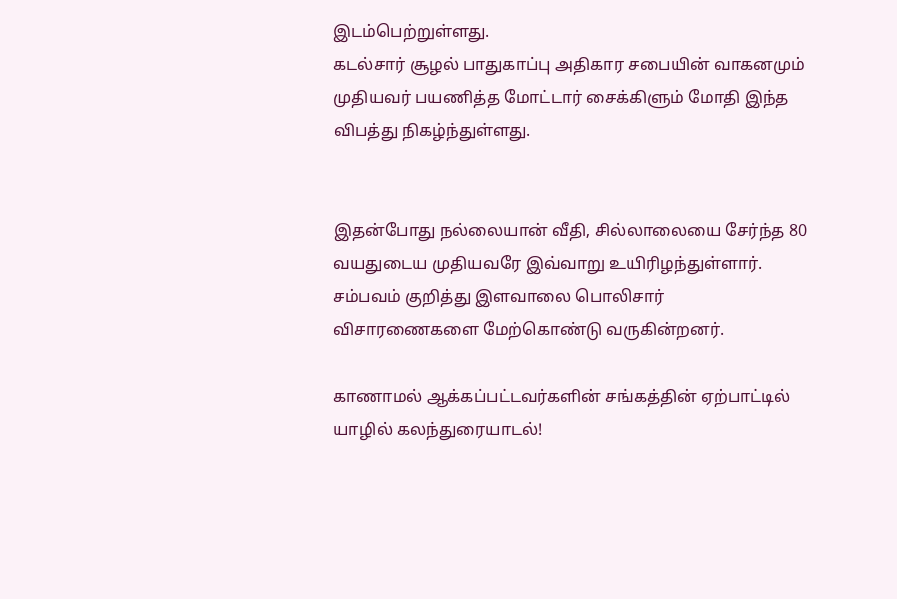இடம்பெற்றுள்ளது.
கடல்சார் சூழல் பாதுகாப்பு அதிகார சபையின் வாகனமும் முதியவர் பயணித்த மோட்டார் சைக்கிளும் மோதி இந்த விபத்து நிகழ்ந்துள்ளது.


இதன்போது நல்லையான் வீதி, சில்லாலையை சேர்ந்த 80 வயதுடைய முதியவரே இவ்வாறு உயிரிழந்துள்ளார்.
சம்பவம் குறித்து இளவாலை பொலிசார் விசாரணைகளை மேற்கொண்டு வருகின்றனர்.

காணாமல் ஆக்கப்பட்டவர்களின் சங்கத்தின் ஏற்பாட்டில் யாழில் கலந்துரையாடல்!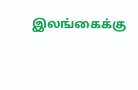இலங்கைக்கு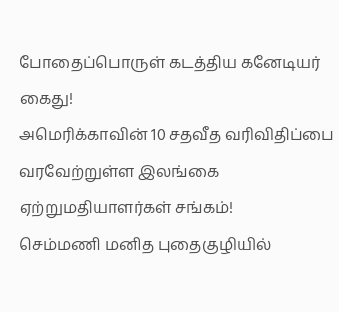போதைப்பொருள் கடத்திய கனேடியர் கைது!
அமெரிக்காவின் 10 சதவீத வரிவிதிப்பை வரவேற்றுள்ள இலங்கை ஏற்றுமதியாளர்கள் சங்கம்!
செம்மணி மனித புதைகுழியில்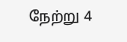நேற்று 4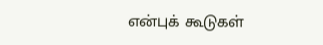என்புக் கூடுகள்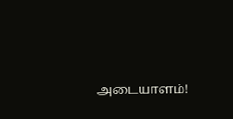அடையாளம்!